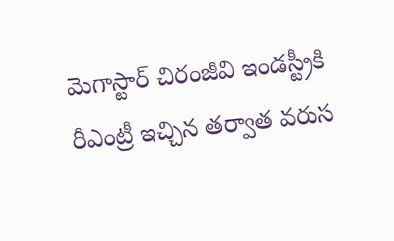మెగాస్టార్ చిరంజీవి ఇండస్ట్రీకి రీఎంట్రీ ఇచ్చిన తర్వాత వరుస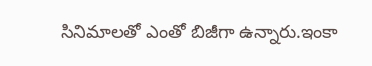సినిమాలతో ఎంతో బిజీగా ఉన్నారు.ఇంకా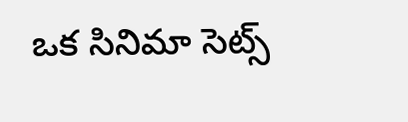ఒక సినిమా సెట్స్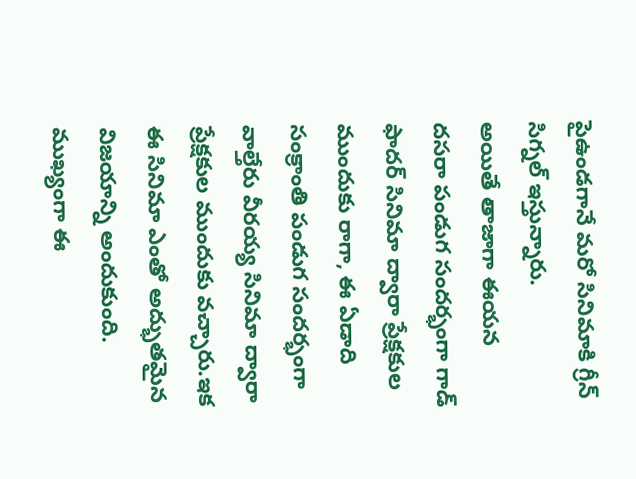పైఉండగానే మరో సినిమాకి గ్రీన్ సిగ్నల్ ఇస్తున్నారు.
అయితే తాజాగా ఈయన దసరా పండుగ సందర్భంగా గాడ్ ఫాదర్ సినిమా ద్వారా ప్రేక్షకుల ముందుకు రాగా, ఈ ఏడాది సంక్రాంతి పండుగ సందర్భంగా వాల్తేరు వీరయ్య సినిమా ద్వారా ప్రేక్షకుల ముందుకు వచ్చారు.ఇక ఈ సినిమా ఎంతో అద్భుతమైన విజయాన్ని అందుకుంది.
ముఖ్యంగా ఈ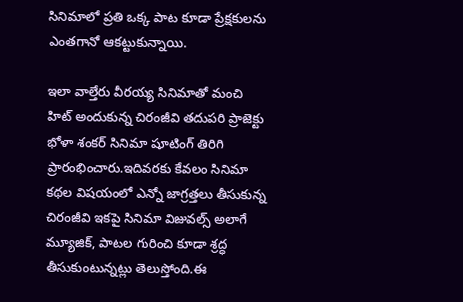సినిమాలో ప్రతి ఒక్క పాట కూడా ప్రేక్షకులను ఎంతగానో ఆకట్టుకున్నాయి.

ఇలా వాల్తేరు వీరయ్య సినిమాతో మంచి హిట్ అందుకున్న చిరంజీవి తదుపరి ప్రాజెక్టు భోళా శంకర్ సినిమా షూటింగ్ తిరిగి ప్రారంభించారు.ఇదివరకు కేవలం సినిమా కథల విషయంలో ఎన్నో జాగ్రత్తలు తీసుకున్న చిరంజీవి ఇకపై సినిమా విజువల్స్ అలాగే మ్యూజిక్, పాటల గురించి కూడా శ్రద్ధ తీసుకుంటున్నట్లు తెలుస్తోంది.ఈ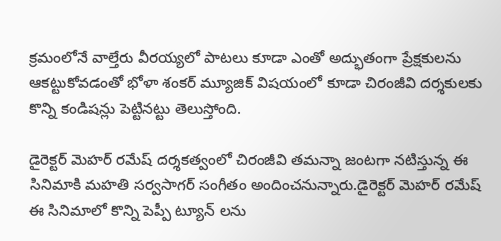క్రమంలోనే వాల్తేరు వీరయ్యలో పాటలు కూడా ఎంతో అద్భుతంగా ప్రేక్షకులను ఆకట్టుకోవడంతో భోళా శంకర్ మ్యూజిక్ విషయంలో కూడా చిరంజీవి దర్శకులకు కొన్ని కండిషన్లు పెట్టినట్టు తెలుస్తోంది.

డైరెక్టర్ మెహర్ రమేష్ దర్శకత్వంలో చిరంజీవి తమన్నా జంటగా నటిస్తున్న ఈ సినిమాకి మహతి సర్వసాగర్ సంగీతం అందించనున్నారు.డైరెక్టర్ మెహర్ రమేష్ ఈ సినిమాలో కొన్ని పెప్పీ ట్యూన్ లను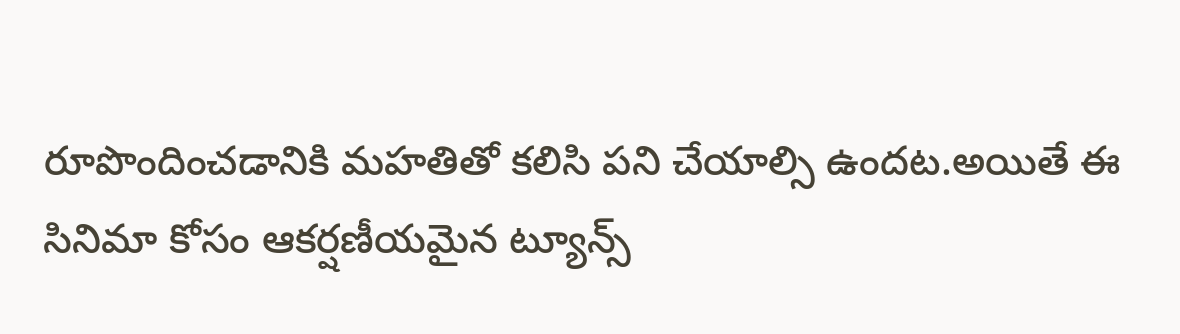రూపొందించడానికి మహతితో కలిసి పని చేయాల్సి ఉందట.అయితే ఈ సినిమా కోసం ఆకర్షణీయమైన ట్యూన్స్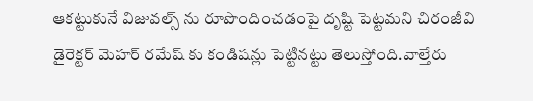ఆకట్టుకునే విజువల్స్ ను రూపొందించడంపై దృష్టి పెట్టమని చిరంజీవి డైరెక్టర్ మెహర్ రమేష్ కు కండిషన్లు పెట్టినట్టు తెలుస్తోంది.వాల్తేరు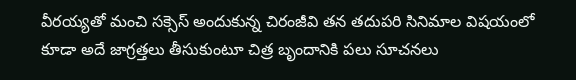వీరయ్యతో మంచి సక్సెస్ అందుకున్న చిరంజీవి తన తదుపరి సినిమాల విషయంలో కూడా అదే జాగ్రత్తలు తీసుకుంటూ చిత్ర బృందానికి పలు సూచనలు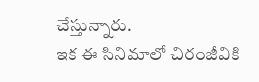చేస్తున్నారు.
ఇక ఈ సినిమాలో చిరంజీవికి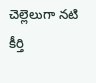చెల్లెలుగా నటి కీర్తి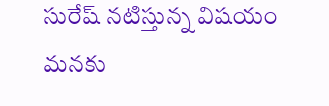సురేష్ నటిస్తున్న విషయం మనకు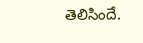తెలిసిందే.